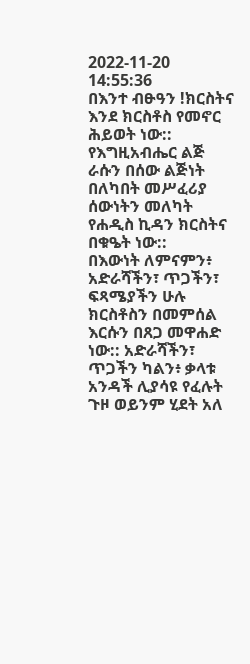2022-11-20 14:55:36
በእንተ ብፁዓን !ክርስትና እንደ ክርስቶስ የመኖር ሕይወት ነው:: የእግዚአብሔር ልጅ ራሱን በሰው ልጅነት በለካበት መሥፈሪያ ሰውነትን መለካት የሐዲስ ኪዳን ክርስትና በቁዔት ነው::
በእውነት ለምናምን፥ አድራሻችን፣ ጥጋችን፣ ፍጻሜያችን ሁሉ ክርስቶስን በመምሰል እርሱን በጸጋ መዋሐድ ነው:: አድራሻችን፣ ጥጋችን ካልን፥ ቃላቱ አንዳች ሊያሳዩ የፈሉት ጉዞ ወይንም ሂደት አለ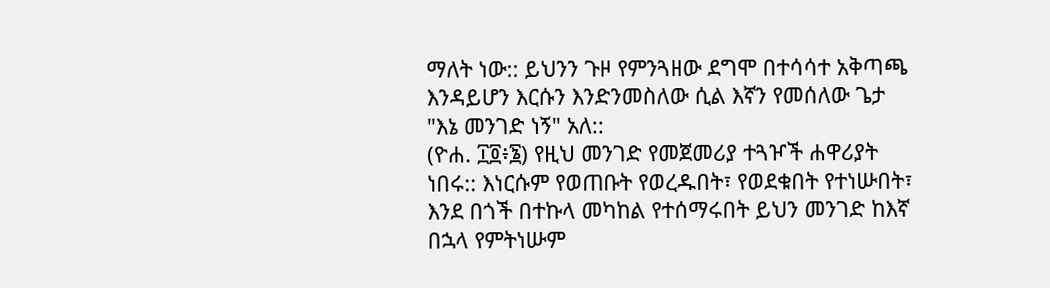ማለት ነው:: ይህንን ጉዞ የምንጓዘው ደግሞ በተሳሳተ አቅጣጫ እንዳይሆን እርሱን እንድንመስለው ሲል እኛን የመሰለው ጌታ
"እኔ መንገድ ነኝ" አለ::
(ዮሐ. ፲፬፥፮) የዚህ መንገድ የመጀመሪያ ተጓዦች ሐዋሪያት ነበሩ:: እነርሱም የወጠቡት የወረዱበት፣ የወደቁበት የተነሡበት፣ እንደ በጎች በተኩላ መካከል የተሰማሩበት ይህን መንገድ ከእኛ በኋላ የምትነሡም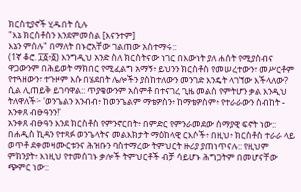ክርስቲያኖች ሂዱበት ሲሉ
"እኔ ክርስቶስን እንደምመስል [እናንተም]
እኔን ምሰሉ" በማለት በኑሮአቸው ገልጠው አስተማሩ::
(1ኛ ቆሮ. ፲፩፥፩) እንግዲህ አንድ ስለ ክርስትናው ነገር በእውነት ያለ ሐሰት የሚያስብና ዋጋውንም በሕይወት ማክበር የሚፈልግ አማኝ፥ ይህንን ክርስቶስ የመሠረተውን፣ መሥርቶም የተጓዘውን፣ ተጉዞም እሱ በሄደበት ሌሎችን ያስከተለውን መንገድ እንዴት ላገኘው እችላለው? ሲል ሊጠይቅ ይገባዋል:: ጥያቄውንም አሰምቶ በተናገረ ጊዜ መልስ የምትሆን ቃል እንዲህ ትለዋለች፦ 'ወንጌልን አንብብ፥ ከወንጌልም ማቴዎስን፥ ከማቴዎስም፥ የተራራውን ስብከት - አንቀጸ ብፁዓንን!'
አንቀጸ ብፁዓን እንደ ክርስቶስ የምንኖርበት፥ በምድር የምንራመደው ሰማያዊ ፍኖት ነው:: በሐዲስ ኪዳን የተጻፉ ወንጌላትና መልእክታት ማዕከላዊ ርእሶች፥ በዚህ፥ ክርስቶስ ተራራ ላይ ወጥቶ ደቀመዛሙርቱንና ሕዝቡን ባስተማረው ትምህርት ዙሪያ ያጠነጥናሉ:: የዚህም ምክንያት፥ እነዚህ የተመሰገኑ ቃሎች ትምህርቶች ብቻ ሳይሆኑ ሕግጋትም በመሆናቸው ጭምር ነው::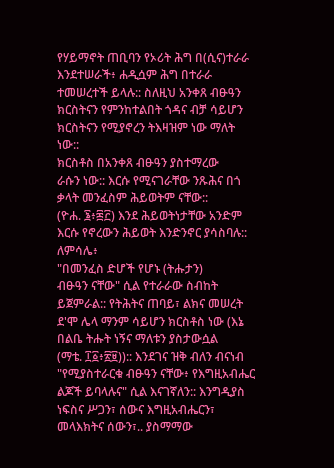የሃይማኖት ጠቢባን የኦሪት ሕግ በ(ሲና)ተራራ እንደተሠራች፥ ሐዲሷም ሕግ በተራራ ተመሠረተች ይላሉ:: ስለዚህ አንቀጸ ብፁዓን ክርስትናን የምንከተልበት ጎዳና ብቻ ሳይሆን
ክርስትናን የሚያኖረን ትእዛዝም ነው ማለት ነው::
ክርስቶስ በአንቀጸ ብፁዓን ያስተማረው
ራሱን ነው:: እርሱ የሚናገራቸው ንጹሕና በጎ ቃላት መንፈስም ሕይወትም ናቸው::
(ዮሐ. ፮፥፷፫) እንደ ሕይወትነታቸው አንድም እርሱ የኖረውን ሕይወት እንድንኖር ያሳስባሉ:: ለምሳሌ፥
"በመንፈስ ድሆች የሆኑ (ትሑታን)
ብፁዓን ናቸው" ሲል የተራራው ስብከት ይጀምራል:: የትሕትና ጠባይ፣ ልክና መሠረት ደ'ሞ ሌላ ማንም ሳይሆን ክርስቶስ ነው (እኔ በልቤ ትሑት ነኝና ማለቱን ያስታውሷል
(ማቴ. ፲፩፥፳፱)):: እንደገና ዝቅ ብለን ብናነብ
"የሚያስተራርቁ ብፁዓን ናቸው፥ የእግዚአብሔር ልጆች ይባላሉና" ሲል እናገኛለን:: እንግዲያስ ነፍስና ሥጋን፣ ሰውና እግዚአብሔርን፣ መላእክትና ሰውን፣.. ያስማማው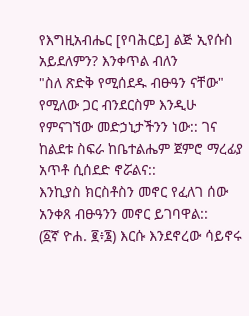የእግዚአብሔር [የባሕርይ] ልጅ ኢየሱስ አይደለምን? እንቀጥል ብለን
"ስለ ጽድቅ የሚሰደዱ ብፁዓን ናቸው" የሚለው ጋር ብንደርስም እንዲሁ የምናገኘው መድኃኒታችንን ነው:: ገና ከልደቱ ስፍራ ከቤተልሔም ጀምሮ ማረፊያ አጥቶ ሲሰደድ ኖሯልና::
እንኪያስ ክርስቶስን መኖር የፈለገ ሰው አንቀጸ ብፁዓንን መኖር ይገባዋል::
(፩ኛ ዮሐ. ፪፥፮) እርሱ እንደኖረው ሳይኖሩ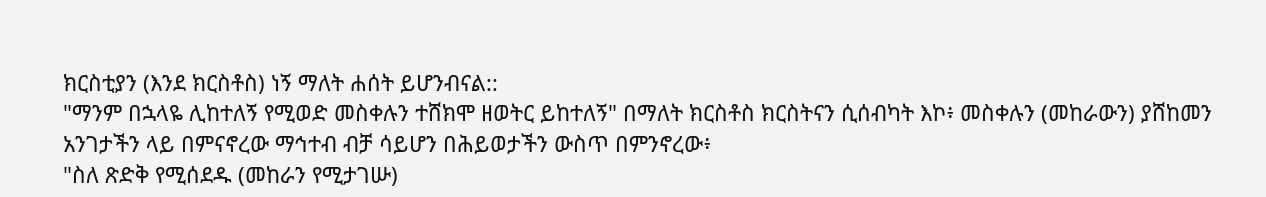ክርስቲያን (እንደ ክርስቶስ) ነኝ ማለት ሐሰት ይሆንብናል::
"ማንም በኋላዬ ሊከተለኝ የሚወድ መስቀሉን ተሸክሞ ዘወትር ይከተለኝ" በማለት ክርስቶስ ክርስትናን ሲሰብካት እኮ፥ መስቀሉን (መከራውን) ያሸከመን አንገታችን ላይ በምናኖረው ማኅተብ ብቻ ሳይሆን በሕይወታችን ውስጥ በምንኖረው፥
"ስለ ጽድቅ የሚሰደዱ (መከራን የሚታገሡ)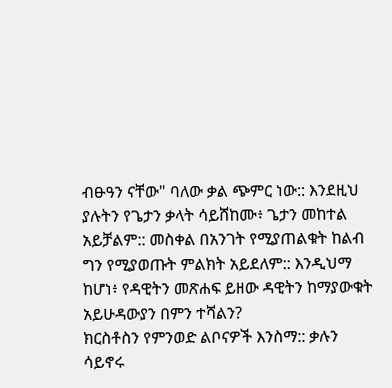ብፁዓን ናቸው" ባለው ቃል ጭምር ነው:: እንደዚህ ያሉትን የጌታን ቃላት ሳይሸከሙ፥ ጌታን መከተል አይቻልም:: መስቀል በአንገት የሚያጠልቁት ከልብ ግን የሚያወጡት ምልክት አይደለም:: እንዲህማ ከሆነ፥ የዳዊትን መጽሐፍ ይዘው ዳዊትን ከማያውቁት አይሁዳውያን በምን ተሻልን?
ክርስቶስን የምንወድ ልቦናዎች እንስማ:: ቃሉን ሳይኖሩ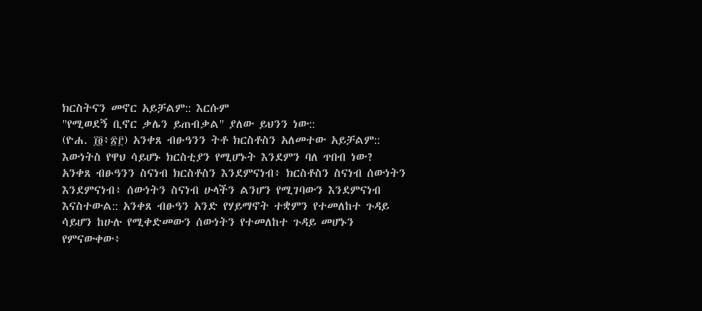ክርስትናን መኖር አይቻልም:: እርሱም
"የሚወደኝ ቢኖር ቃሌን ይጠብቃል" ያለው ይህንን ነው::
(ዮሐ. ፲፬፥፳፫) አንቀጸ ብፁዓንን ትቶ ክርስቶስን አለመተው አይቻልም:: እውነትስ የዋህ ሳይሆኑ ክርስቲያን የሚሆኑት እንደምን ባለ ጥበብ ነው?
አንቀጸ ብፁዓንን ስናነብ ክርስቶስን እንደምናነብ፥ ክርስቶስን ስናነብ ሰውነትን እንደምናነብ፥ ሰውነትን ስናነብ ሁላችን ልንሆን የሚገባውን እንደምናነብ እናስተውል:: አንቀጸ ብፁዓን አንድ የሃይማኖት ተቋምን የተመለከተ ጉዳይ ሳይሆን ከሁሉ የሚቀድመውን ሰውነትን የተመለከተ ጉዳይ መሆኑን የምናውቀው፥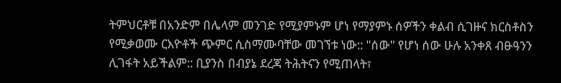ትምህርቶቹ በአንድም በሌላም መንገድ የሚያምኑም ሆነ የማያምኑ ሰዎችን ቀልብ ሲገዙና ክርስቶስን የሚቃወሙ ርእዮቶች ጭምር ሲስማሙባቸው መገኘቱ ነው:: "ሰው" የሆነ ሰው ሁሉ አንቀጸ ብፁዓንን ሊገፋት አይችልም:: ቢያንስ በብያኔ ደረጃ ትሕትናን የሚጠላት፣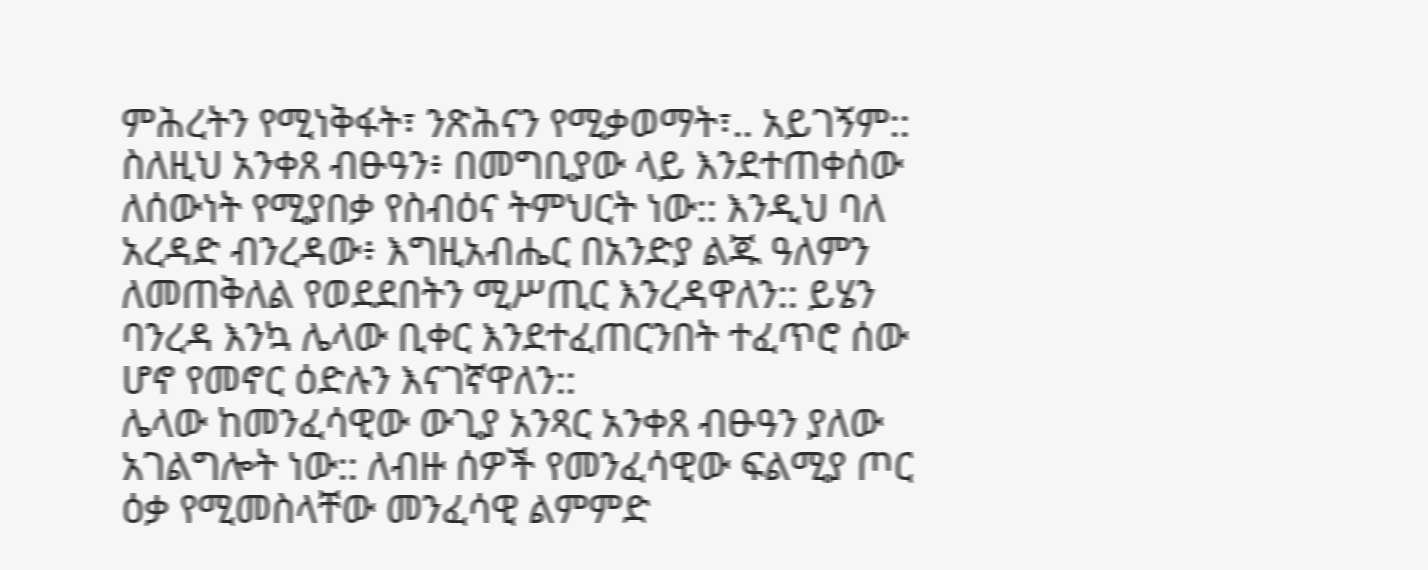ምሕረትን የሚነቅፋት፣ ንጽሕናን የሚቃወማት፣.. አይገኝም::
ስለዚህ አንቀጸ ብፁዓን፥ በመግቢያው ላይ እንደተጠቀሰው ለሰውነት የሚያበቃ የስብዕና ትምህርት ነው:: እንዲህ ባለ አረዳድ ብንረዳው፥ እግዚአብሔር በአንድያ ልጁ ዓለምን ለመጠቅለል የወደደበትን ሚሥጢር እንረዳዋለን:: ይሄን ባንረዳ እንኳ ሌላው ቢቀር እንደተፈጠርንበት ተፈጥሮ ሰው ሆኖ የመኖር ዕድሉን እናገኛዋለን::
ሌላው ከመንፈሳዊው ውጊያ አንጻር አንቀጸ ብፁዓን ያለው አገልግሎት ነው:: ለብዙ ሰዎች የመንፈሳዊው ፍልሚያ ጦር ዕቃ የሚመስላቸው መንፈሳዊ ልምምድ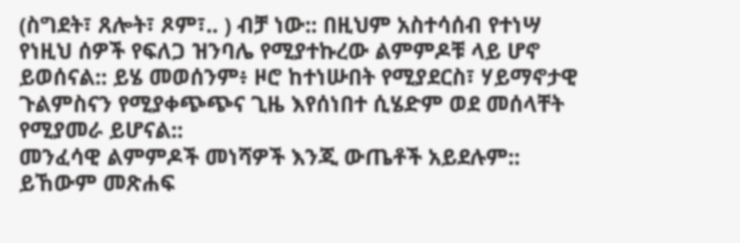(ስግደት፣ ጸሎት፣ ጾም፣.. ) ብቻ ነው:: በዚህም አስተሳሰብ የተነሣ የነዚህ ሰዎች የፍለጋ ዝንባሌ የሚያተኩረው ልምምዶቹ ላይ ሆኖ ይወሰናል:: ይሄ መወሰንም፥ ዞሮ ከተነሡበት የሚያደርስ፣ ሃይማኖታዊ ጉልምስናን የሚያቀጭጭና ጊዜ እየሰነበተ ሲሄድም ወደ መሰላቸት የሚያመራ ይሆናል::
መንፈሳዊ ልምምዶች መነሻዎች እንጂ ውጤቶች አይደሉም:: ይኸውም መጽሐፍ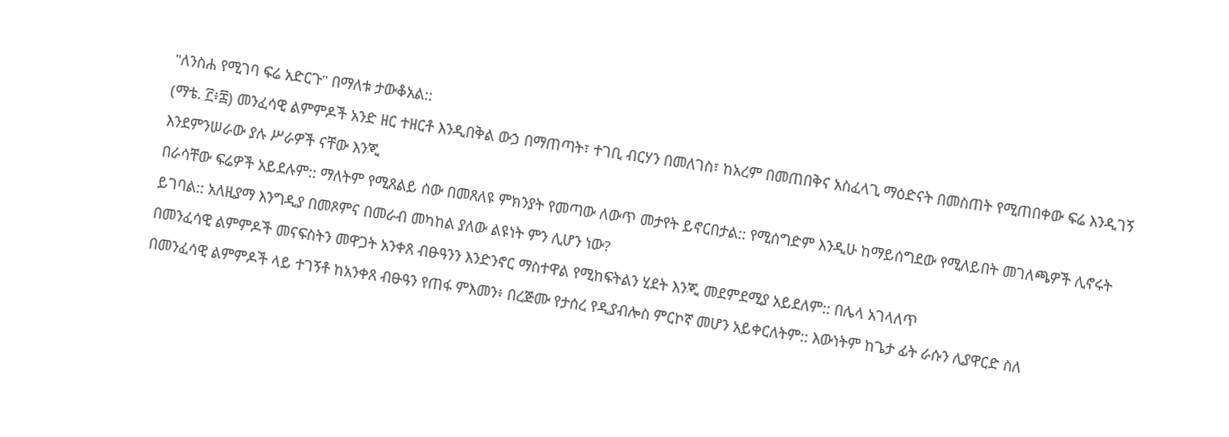"ለንስሐ የሚገባ ፍሬ አድርጉ" በማለቱ ታውቆአል::
(ማቴ. ፫፥፰) መንፈሳዊ ልምምዶች አንድ ዘር ተዘርቶ እንዲበቅል ውኃ በማጠጣት፣ ተገቢ ብርሃን በመለገስ፣ ከአረም በመጠበቅና አስፈላጊ ማዕድናት በመስጠት የሚጠበቀው ፍሬ እንዲገኝ እንደምንሠራው ያሉ ሥራዎች ናቸው እንጂ
በራሳቸው ፍሬዎች አይደሉም:: ማለትም የሚጸልይ ሰው በመጸለዩ ምክንያት የመጣው ለውጥ መታየት ይኖርበታል:: የሚሰግድም እንዲሁ ከማይሰግደው የሚለይበት መገለጫዎች ሊኖሩት ይገባል:: አለዚያማ እንግዲያ በመጾምና በመራብ መካከል ያለው ልዩነት ምን ሊሆን ነው?
በመንፈሳዊ ልምምዶች መናፍስትን መዋጋት አንቀጸ ብፁዓንን እንድንኖር ማስተዋል የሚከፍትልን ሂደት እንጂ መደምደሚያ አይደለም:: በሌላ አገላለጥ
በመንፈሳዊ ልምምዶች ላይ ተገኝቶ ከአንቀጸ ብፁዓን የጠፋ ምእመን፥ በረጅሙ የታሰረ የዲያብሎስ ምርኮኛ መሆን አይቀርለትም:: እውነትም ከጌታ ፊት ራሱን ሊያዋርድ ስለ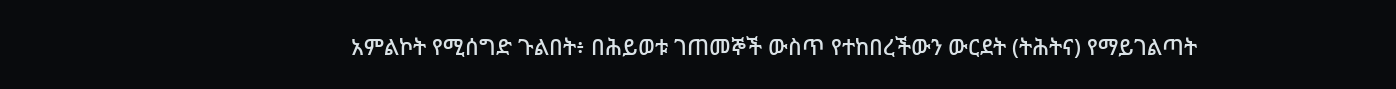አምልኮት የሚሰግድ ጉልበት፥ በሕይወቱ ገጠመኞች ውስጥ የተከበረችውን ውርደት (ትሕትና) የማይገልጣት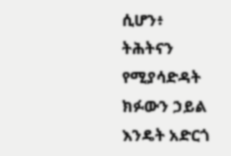ሲሆን፥ ትሕትናን የሚያሳድዳት ክፉውን ኃይል እንዴት አድርጎ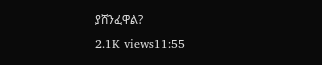ያሸንፈዋል?
2.1K views11:55